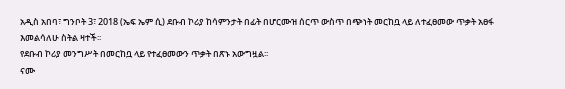አዲስ አበባ፣ ግንቦት 3፣ 2018 (ኤፍ ኤም ሲ) ደቡብ ኮሪያ ከሳምንታት በፊት በሆርሙዝ ሰርጥ ውስጥ በጭነት መርከቧ ላይ ለተፈፀመው ጥቃት አፀፋ እመልሳለሁ ስትል ዛተች፡፡
የደቡብ ኮሪያ መንግሥት በመርከቧ ላይ የተፈፀመውን ጥቃት በጽኑ አውግዟል፡፡
ናሙ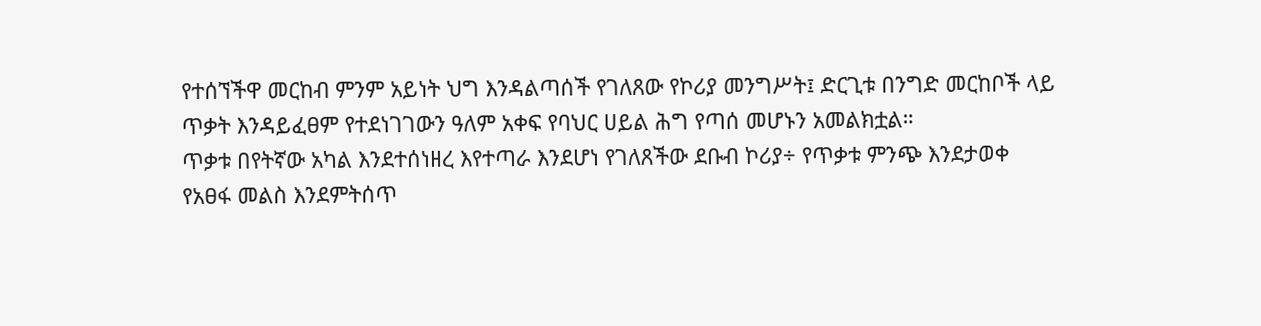የተሰኘችዋ መርከብ ምንም አይነት ህግ እንዳልጣሰች የገለጸው የኮሪያ መንግሥት፤ ድርጊቱ በንግድ መርከቦች ላይ ጥቃት እንዳይፈፀም የተደነገገውን ዓለም አቀፍ የባህር ሀይል ሕግ የጣሰ መሆኑን አመልክቷል።
ጥቃቱ በየትኛው አካል እንደተሰነዘረ እየተጣራ እንደሆነ የገለጸችው ደቡብ ኮሪያ÷ የጥቃቱ ምንጭ እንደታወቀ የአፀፋ መልስ እንደምትሰጥ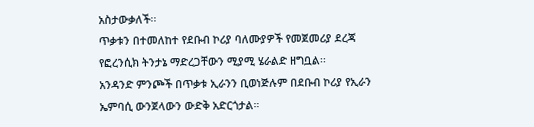አስታውቃለች፡፡
ጥቃቱን በተመለከተ የደቡብ ኮሪያ ባለሙያዎች የመጀመሪያ ደረጃ የፎረንሲክ ትንታኔ ማድረጋቸውን ሚያሚ ሄራልድ ዘግቧል፡፡
አንዳንድ ምንጮች በጥቃቱ ኢራንን ቢወነጅሉም በደቡብ ኮሪያ የኢራን ኤምባሲ ውንጀላውን ውድቅ አድርጎታል።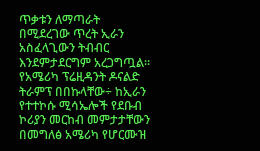ጥቃቱን ለማጣራት በሚደረገው ጥረት ኢራን አስፈላጊውን ትብብር እንደምታደርግም አረጋግጧል።
የአሜሪካ ፕሬዚዳንት ዶናልድ ትራምፕ በበኩላቸው÷ ከኢራን የተተኮሱ ሚሳኤሎች የደቡብ ኮሪያን መርከብ መምታታቸውን በመግለፅ አሜሪካ የሆርሙዝ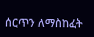ሰርጥን ለማስከፈት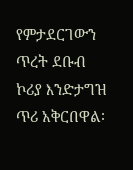የምታደርገውን ጥረት ደቡብ ኮሪያ እንድታግዝ ጥሪ አቅርበዋል፡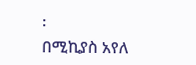፡
በሚኪያስ አየለ